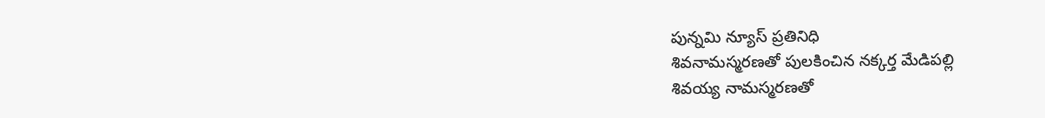పున్నమి న్యూస్ ప్రతినిధి
శివనామస్మరణతో పులకించిన నక్కర్త మేడిపల్లి
శివయ్య నామస్మరణతో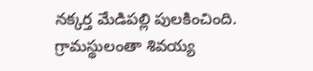నక్కర్త మేడిపల్లి పులకించింది.
గ్రామస్థులంతా శివయ్య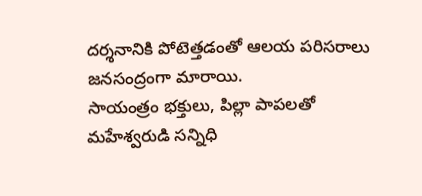దర్శనానికి పోటెత్తడంతో ఆలయ పరిసరాలు జనసంద్రంగా మారాయి.
సాయంత్రం భక్తులు, పిల్లా పాపలతో మహేశ్వరుడి సన్నిధి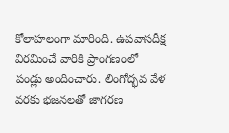కోలాహలంగా మారింది. ఉపవాసదీక్ష విరమించే వారికి ప్రాంగణంలో పండ్లు అందించారు. లింగోద్భవ వేళ వరకు భజనలతో జాగరణ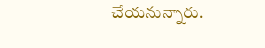చేయనున్నారు.